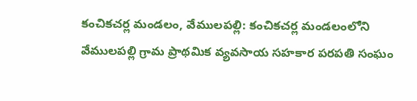కంచికచర్ల మండలం, వేములపల్లి: కంచికచర్ల మండలంలోని వేములపల్లి గ్రామ ప్రాథమిక వ్యవసాయ సహకార పరపతి సంఘం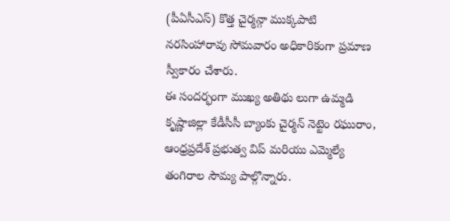(పీఏసీఎస్) కొత్త చైర్మన్గా ముక్కపాటి నరసింహారావు సోమవారం అధికారికంగా ప్రమాణ స్వీకారం చేశారు.
ఈ సందర్భంగా ముఖ్య అతిథు లుగా ఉమ్మడి కృష్ణాజిల్లా కేడీసీసీ బ్యాంకు చైర్మన్ నెట్టెం రఘురాం, ఆంధ్రప్రదేశ్ ప్రభుత్వ విప్ మరియు ఎమ్మెల్యే తంగిరాల సౌమ్య పాల్గొన్నారు.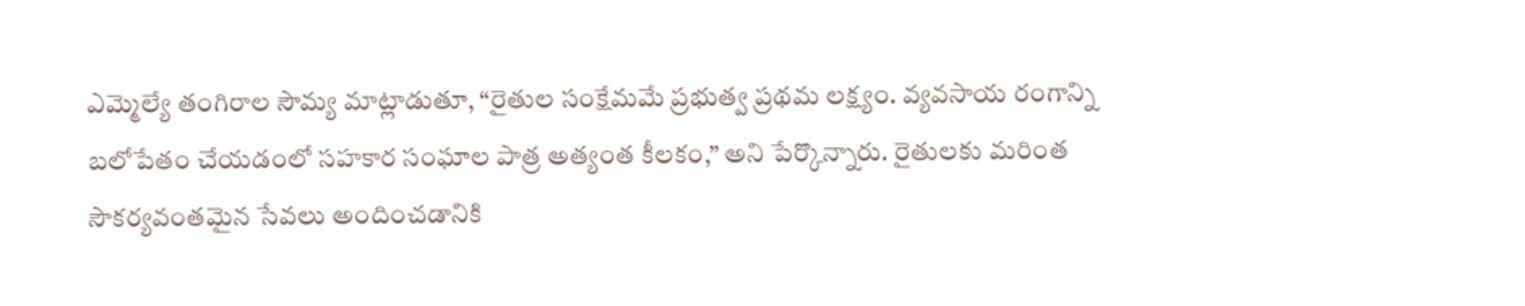ఎమ్మెల్యే తంగిరాల సౌమ్య మాట్లాడుతూ, “రైతుల సంక్షేమమే ప్రభుత్వ ప్రథమ లక్ష్యం. వ్యవసాయ రంగాన్ని బలోపేతం చేయడంలో సహకార సంఘాల పాత్ర అత్యంత కీలకం,” అని పేర్కొన్నారు. రైతులకు మరింత సౌకర్యవంతమైన సేవలు అందించడానికి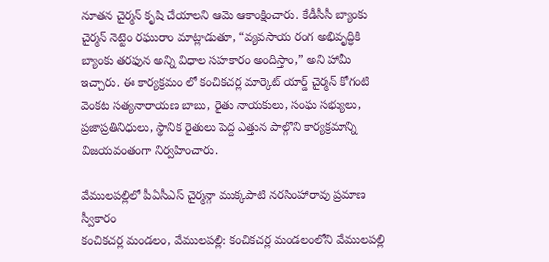నూతన చైర్మన్ కృషి చేయాలని ఆమె ఆకాంక్షించారు. కేడీసీసీ బ్యాంకు చైర్మన్ నెట్టెం రఘురాం మాట్లాడుతూ, “వ్యవసాయ రంగ అభివృద్ధికి బ్యాంకు తరఫున అన్ని విధాల సహకారం అందిస్తాం,” అని హామీ ఇచ్చారు. ఈ కార్యక్రమం లో కంచికచర్ల మార్కెట్ యార్డ్ చైర్మన్ కోగంటి వెంకట సత్యనారాయణ బాబు, రైతు నాయకులు, సంఘ సభ్యులు, ప్రజాప్రతినిధులు, స్థానిక రైతులు పెద్ద ఎత్తున పాల్గొని కార్యక్రమాన్ని విజయవంతంగా నిర్వహించారు.

వేములపల్లిలో పీఏసీఎస్ చైర్మన్గా ముక్కపాటి నరసింహారావు ప్రమాణ స్వీకారం
కంచికచర్ల మండలం, వేములపల్లి: కంచికచర్ల మండలంలోని వేములపల్లి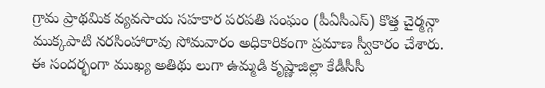గ్రామ ప్రాథమిక వ్యవసాయ సహకార పరపతి సంఘం (పీఏసీఎస్) కొత్త చైర్మన్గా ముక్కపాటి నరసింహారావు సోమవారం అధికారికంగా ప్రమాణ స్వీకారం చేశారు. ఈ సందర్భంగా ముఖ్య అతిథు లుగా ఉమ్మడి కృష్ణాజిల్లా కేడీసీసీ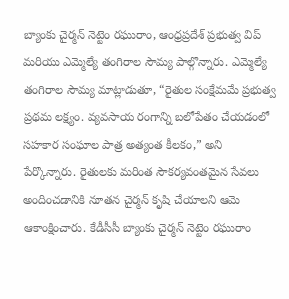బ్యాంకు చైర్మన్ నెట్టెం రఘురాం, ఆంధ్రప్రదేశ్ ప్రభుత్వ విప్ మరియు ఎమ్మెల్యే తంగిరాల సౌమ్య పాల్గొన్నారు. ఎమ్మెల్యే తంగిరాల సౌమ్య మాట్లాడుతూ, “రైతుల సంక్షేమమే ప్రభుత్వ ప్రథమ లక్ష్యం. వ్యవసాయ రంగాన్ని బలోపేతం చేయడంలో సహకార సంఘాల పాత్ర అత్యంత కీలకం,” అని పేర్కొన్నారు. రైతులకు మరింత సౌకర్యవంతమైన సేవలు అందించడానికి నూతన చైర్మన్ కృషి చేయాలని ఆమె ఆకాంక్షించారు. కేడీసీసీ బ్యాంకు చైర్మన్ నెట్టెం రఘురాం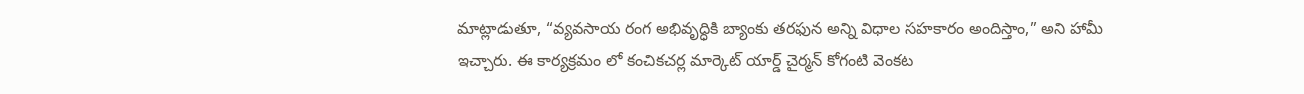మాట్లాడుతూ, “వ్యవసాయ రంగ అభివృద్ధికి బ్యాంకు తరఫున అన్ని విధాల సహకారం అందిస్తాం,” అని హామీ ఇచ్చారు. ఈ కార్యక్రమం లో కంచికచర్ల మార్కెట్ యార్డ్ చైర్మన్ కోగంటి వెంకట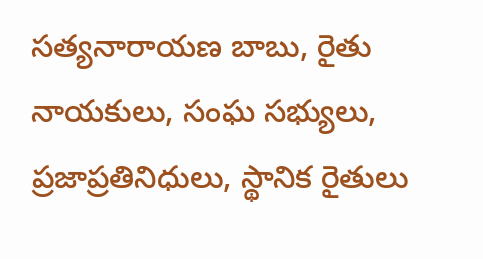సత్యనారాయణ బాబు, రైతు నాయకులు, సంఘ సభ్యులు, ప్రజాప్రతినిధులు, స్థానిక రైతులు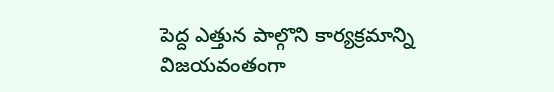పెద్ద ఎత్తున పాల్గొని కార్యక్రమాన్ని విజయవంతంగా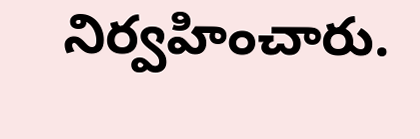నిర్వహించారు.